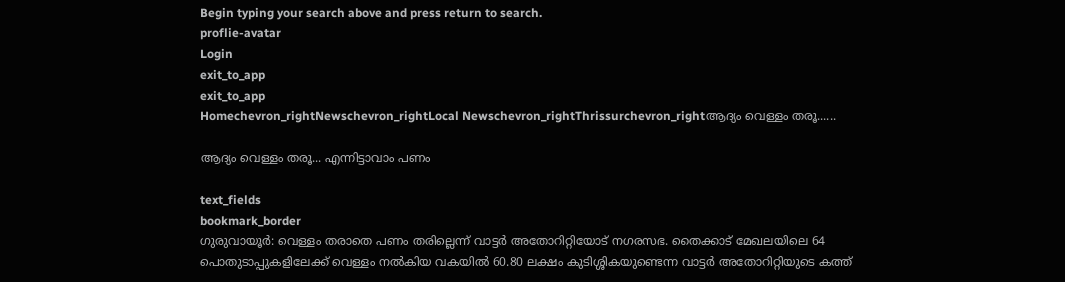Begin typing your search above and press return to search.
proflie-avatar
Login
exit_to_app
exit_to_app
Homechevron_rightNewschevron_rightLocal Newschevron_rightThrissurchevron_rightആദ്യം വെള്ളം തരൂ......

ആദ്യം വെള്ളം തരൂ... എന്നിട്ടാവാം പണം

text_fields
bookmark_border
ഗുരുവായൂർ: വെള്ളം തരാതെ പണം തരില്ലെന്ന് വാട്ടർ അതോറിറ്റിയോട് നഗരസഭ. തൈക്കാട് മേഖല‍യിലെ 64 പൊതുടാപ്പുകളിലേക്ക് വെള്ളം നൽകിയ വകയിൽ 60.80 ലക്ഷം കുടിശ്ശികയുണ്ടെന്ന വാട്ടർ അതോറിറ്റിയുടെ കത്ത്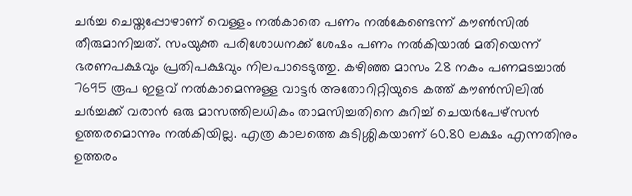ചർച്ച ചെയ്തപ്പോഴാണ് വെള്ളം നൽകാതെ പണം നൽകേണ്ടെന്ന് കൗൺസിൽ തീരുമാനിച്ചത്. സംയുക്ത പരിശോധനക്ക് ശേഷം പണം നൽകിയാൽ മതിയെന്ന് ഭരണപക്ഷവും പ്രതിപക്ഷവും നിലപാടെടുത്തു. കഴിഞ്ഞ മാസം 28 നകം പണമടച്ചാൽ 7695 രൂപ ഇളവ് നൽകാമെന്നുള്ള വാട്ടർ അതോറിറ്റിയുടെ കത്ത് കൗൺസിലിൽ ചർച്ചക്ക് വരാൻ ഒരു മാസത്തിലധികം താമസിച്ചതിനെ കുറിച്ച് ചെയർപേഴ്സൻ ഉത്തരമൊന്നും നൽകിയില്ല. എത്ര കാലത്തെ കുടിശ്ശികയാണ് 60.80 ലക്ഷം എന്നതിനും ഉത്തരം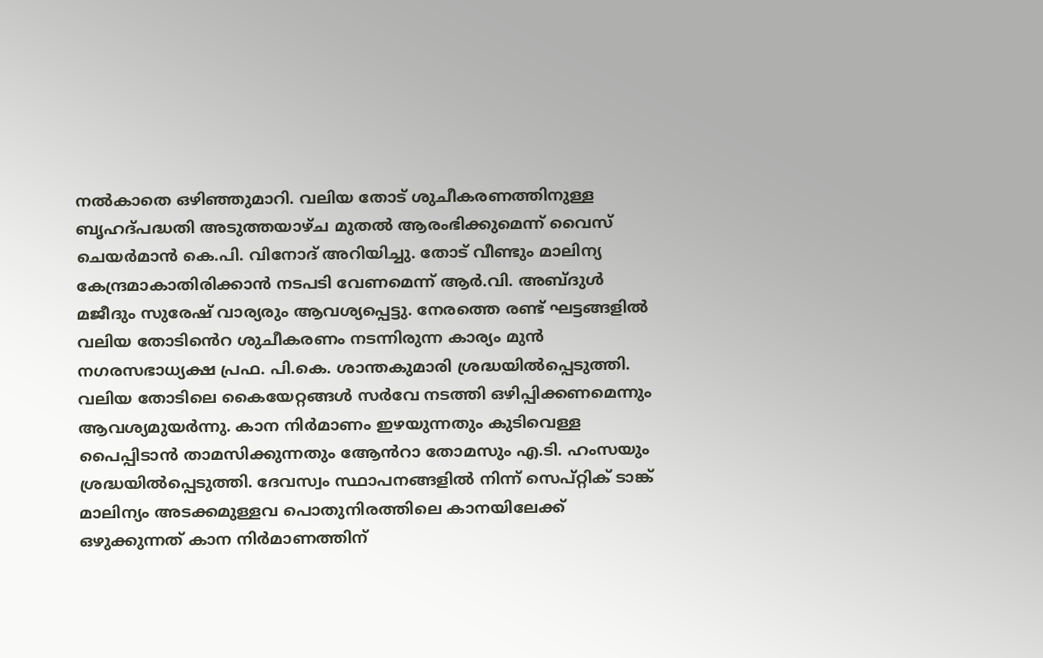നൽകാതെ ഒഴിഞ്ഞുമാറി. വലിയ തോട് ശുചീകരണത്തിനുള്ള ബൃഹദ്പദ്ധതി അടുത്തയാഴ്ച മുതൽ ആരംഭിക്കുമെന്ന് വൈസ് ചെയർമാൻ കെ.പി. വിനോദ് അറിയിച്ചു. തോട് വീണ്ടും മാലിന്യ കേന്ദ്രമാകാതിരിക്കാൻ നടപടി വേണമെന്ന് ആർ.വി. അബ്ദുൾ മജീദും സുരേഷ് വാര്യരും ആവശ്യപ്പെട്ടു. നേരത്തെ രണ്ട് ഘട്ടങ്ങളിൽ വലിയ തോടിൻെറ ശുചീകരണം നടന്നിരുന്ന കാര്യം മുൻ നഗരസഭാധ്യക്ഷ പ്രഫ. പി.കെ. ശാന്തകുമാരി ശ്രദ്ധയിൽപ്പെടുത്തി. വലിയ തോടിലെ കൈയേറ്റങ്ങൾ സർവേ നടത്തി ഒഴിപ്പിക്കണമെന്നും ആവശ്യമുയർന്നു. കാന നിർമാണം ഇഴയുന്നതും കുടിവെള്ള പൈപ്പിടാൻ താമസിക്കുന്നതും ആേൻറാ തോമസും എ.ടി. ഹംസയും ശ്രദ്ധയിൽപ്പെടുത്തി. ദേവസ്വം സ്ഥാപനങ്ങളിൽ നിന്ന് സെപ്റ്റിക് ടാങ്ക് മാലിന്യം അടക്കമുള്ളവ പൊതുനിരത്തിലെ കാനയിലേക്ക് ഒഴുക്കുന്നത് കാന നിർമാണത്തിന്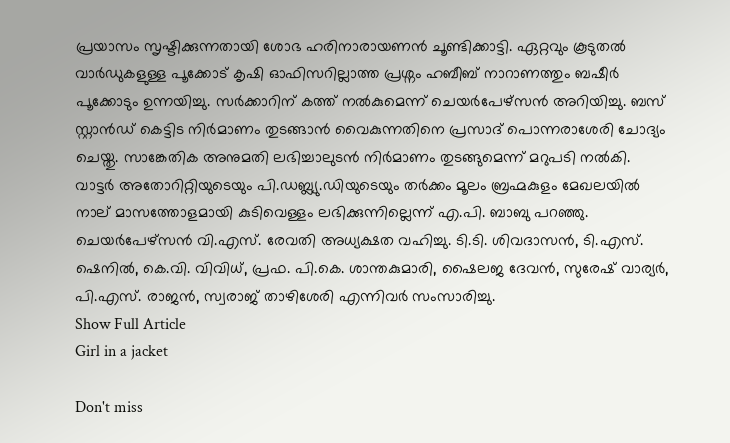പ്രയാസം സൃഷ്ടിക്കുന്നതായി ശോഭ ഹരിനാരായണൻ ചൂണ്ടിക്കാട്ടി. ഏറ്റവും കൂടുതൽ വാർഡുകളുള്ള പൂക്കോട് കൃഷി ഓഫിസറില്ലാത്ത പ്രശ്നം ഹബീബ് നാറാണത്തും ബഷീർ പൂക്കോടും ഉന്നയിച്ചു. സർക്കാറിന് കത്ത് നൽകുമെന്ന് ചെയർപേഴ്സൻ അറിയിച്ചു. ബസ് സ്റ്റാൻഡ് കെട്ടിട നിർമാണം തുടങ്ങാൻ വൈകുന്നതിനെ പ്രസാദ് പൊന്നരാശേരി ചോദ്യം ചെയ്തു. സാങ്കേതിക അനുമതി ലഭിച്ചാലുടൻ നിർമാണം തുടങ്ങുമെന്ന് മറുപടി നൽകി. വാട്ടർ അതോറിറ്റിയുടെയും പി.ഡബ്ല്യു.ഡിയുടെയും തർക്കം മൂലം ബ്രഹ്മകുളം മേഖലയിൽ നാല് മാസത്തോളമായി കുടിവെള്ളം ലഭിക്കുന്നില്ലെന്ന് എ.പി. ബാബു പറഞ്ഞു. ചെയർപേഴ്സൻ വി.എസ്. രേവതി അധ്യക്ഷത വഹിച്ചു. ടി.ടി. ശിവദാസൻ, ടി.എസ്. ഷെനിൽ, കെ.വി. വിവിധ്, പ്രഫ. പി.കെ. ശാന്തകുമാരി, ഷൈലജ ദേവൻ, സുരേഷ് വാര്യർ, പി.എസ്. രാജൻ, സ്വരാജ് താഴിശേരി എന്നിവർ സംസാരിച്ചു.
Show Full Article
Girl in a jacket

Don't miss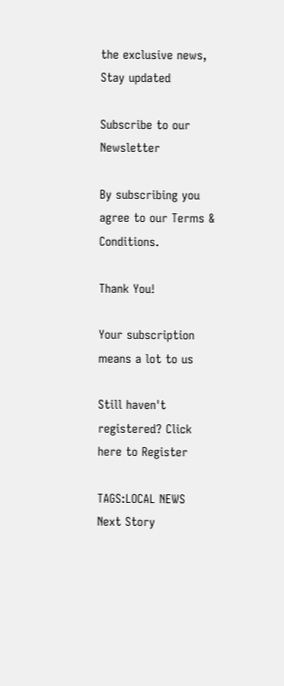the exclusive news, Stay updated

Subscribe to our Newsletter

By subscribing you agree to our Terms & Conditions.

Thank You!

Your subscription means a lot to us

Still haven't registered? Click here to Register

TAGS:LOCAL NEWS
Next Story